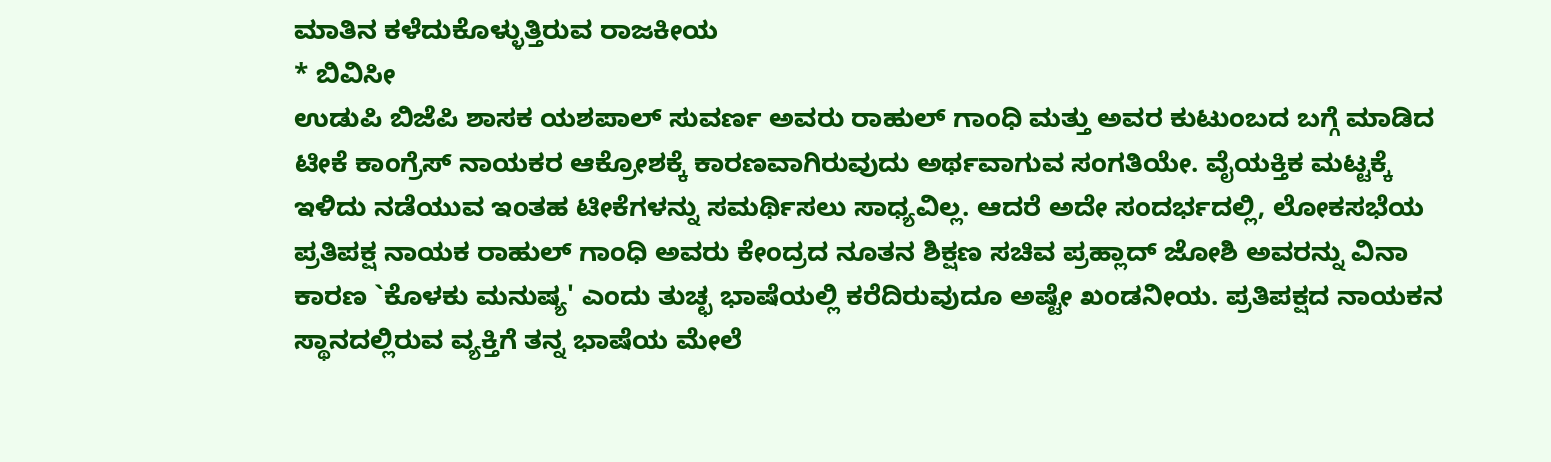ಮಾತಿನ ಕಳೆದುಕೊಳ್ಳುತ್ತಿರುವ ರಾಜಕೀಯ
* ಬಿವಿಸೀ
ಉಡುಪಿ ಬಿಜೆಪಿ ಶಾಸಕ ಯಶಪಾಲ್ ಸುವರ್ಣ ಅವರು ರಾಹುಲ್ ಗಾಂಧಿ ಮತ್ತು ಅವರ ಕುಟುಂಬದ ಬಗ್ಗೆ ಮಾಡಿದ ಟೀಕೆ ಕಾಂಗ್ರೆಸ್ ನಾಯಕರ ಆಕ್ರೋಶಕ್ಕೆ ಕಾರಣವಾಗಿರುವುದು ಅರ್ಥವಾಗುವ ಸಂಗತಿಯೇ. ವೈಯಕ್ತಿಕ ಮಟ್ಟಕ್ಕೆ ಇಳಿದು ನಡೆಯುವ ಇಂತಹ ಟೀಕೆಗಳನ್ನು ಸಮರ್ಥಿಸಲು ಸಾಧ್ಯವಿಲ್ಲ. ಆದರೆ ಅದೇ ಸಂದರ್ಭದಲ್ಲಿ, ಲೋಕಸಭೆಯ ಪ್ರತಿಪಕ್ಷ ನಾಯಕ ರಾಹುಲ್ ಗಾಂಧಿ ಅವರು ಕೇಂದ್ರದ ನೂತನ ಶಿಕ್ಷಣ ಸಚಿವ ಪ್ರಹ್ಲಾದ್ ಜೋಶಿ ಅವರನ್ನು ವಿನಾ ಕಾರಣ `ಕೊಳಕು ಮನುಷ್ಯ' ಎಂದು ತುಚ್ಛ ಭಾಷೆಯಲ್ಲಿ ಕರೆದಿರುವುದೂ ಅಷ್ಟೇ ಖಂಡನೀಯ. ಪ್ರತಿಪಕ್ಷದ ನಾಯಕನ ಸ್ಥಾನದಲ್ಲಿರುವ ವ್ಯಕ್ತಿಗೆ ತನ್ನ ಭಾಷೆಯ ಮೇಲೆ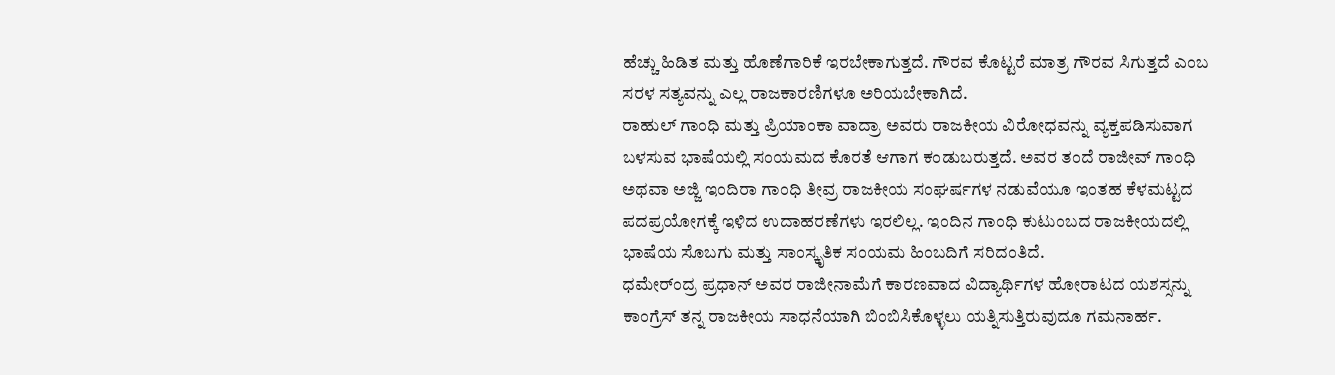ಹೆಚ್ಚು ಹಿಡಿತ ಮತ್ತು ಹೊಣೆಗಾರಿಕೆ ಇರಬೇಕಾಗುತ್ತದೆ. ಗೌರವ ಕೊಟ್ಟರೆ ಮಾತ್ರ ಗೌರವ ಸಿಗುತ್ತದೆ ಎಂಬ ಸರಳ ಸತ್ಯವನ್ನು ಎಲ್ಲ ರಾಜಕಾರಣಿಗಳೂ ಅರಿಯಬೇಕಾಗಿದೆ.
ರಾಹುಲ್ ಗಾಂಧಿ ಮತ್ತು ಪ್ರಿಯಾಂಕಾ ವಾದ್ರಾ ಅವರು ರಾಜಕೀಯ ವಿರೋಧವನ್ನು ವ್ಯಕ್ತಪಡಿಸುವಾಗ ಬಳಸುವ ಭಾಷೆಯಲ್ಲಿ ಸಂಯಮದ ಕೊರತೆ ಆಗಾಗ ಕಂಡುಬರುತ್ತದೆ. ಅವರ ತಂದೆ ರಾಜೀವ್ ಗಾಂಧಿ ಅಥವಾ ಅಜ್ಜಿ ಇಂದಿರಾ ಗಾಂಧಿ ತೀವ್ರ ರಾಜಕೀಯ ಸಂಘರ್ಷಗಳ ನಡುವೆಯೂ ಇಂತಹ ಕೆಳಮಟ್ಟದ ಪದಪ್ರಯೋಗಕ್ಕೆ ಇಳಿದ ಉದಾಹರಣೆಗಳು ಇರಲಿಲ್ಲ. ಇಂದಿನ ಗಾಂಧಿ ಕುಟುಂಬದ ರಾಜಕೀಯದಲ್ಲಿ ಭಾಷೆಯ ಸೊಬಗು ಮತ್ತು ಸಾಂಸ್ಕೃತಿಕ ಸಂಯಮ ಹಿಂಬದಿಗೆ ಸರಿದಂತಿದೆ.
ಧಮೇರ್ಂದ್ರ ಪ್ರಧಾನ್ ಅವರ ರಾಜೀನಾಮೆಗೆ ಕಾರಣವಾದ ವಿದ್ಯಾರ್ಥಿಗಳ ಹೋರಾಟದ ಯಶಸ್ಸನ್ನು ಕಾಂಗ್ರೆಸ್ ತನ್ನ ರಾಜಕೀಯ ಸಾಧನೆಯಾಗಿ ಬಿಂಬಿಸಿಕೊಳ್ಳಲು ಯತ್ನಿಸುತ್ತಿರುವುದೂ ಗಮನಾರ್ಹ.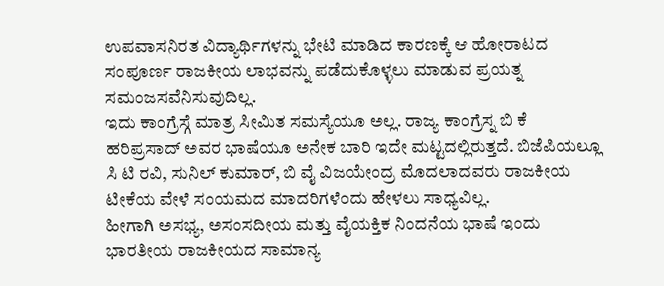ಉಪವಾಸನಿರತ ವಿದ್ಯಾರ್ಥಿಗಳನ್ನು ಭೇಟಿ ಮಾಡಿದ ಕಾರಣಕ್ಕೆ ಆ ಹೋರಾಟದ ಸಂಪೂರ್ಣ ರಾಜಕೀಯ ಲಾಭವನ್ನು ಪಡೆದುಕೊಳ್ಳಲು ಮಾಡುವ ಪ್ರಯತ್ನ ಸಮಂಜಸವೆನಿಸುವುದಿಲ್ಲ.
ಇದು ಕಾಂಗ್ರೆಸ್ಗೆ ಮಾತ್ರ ಸೀಮಿತ ಸಮಸ್ಯೆಯೂ ಅಲ್ಲ. ರಾಜ್ಯ ಕಾಂಗ್ರೆಸ್ನ ಬಿ ಕೆ ಹರಿಪ್ರಸಾದ್ ಅವರ ಭಾಷೆಯೂ ಅನೇಕ ಬಾರಿ ಇದೇ ಮಟ್ಟದಲ್ಲಿರುತ್ತದೆ. ಬಿಜೆಪಿಯಲ್ಲೂ ಸಿ ಟಿ ರವಿ, ಸುನಿಲ್ ಕುಮಾರ್, ಬಿ ವೈ ವಿಜಯೇಂದ್ರ ಮೊದಲಾದವರು ರಾಜಕೀಯ ಟೀಕೆಯ ವೇಳೆ ಸಂಯಮದ ಮಾದರಿಗಳೆಂದು ಹೇಳಲು ಸಾಧ್ಯವಿಲ್ಲ.
ಹೀಗಾಗಿ ಅಸಭ್ಯ, ಅಸಂಸದೀಯ ಮತ್ತು ವೈಯಕ್ತಿಕ ನಿಂದನೆಯ ಭಾಷೆ ಇಂದು ಭಾರತೀಯ ರಾಜಕೀಯದ ಸಾಮಾನ್ಯ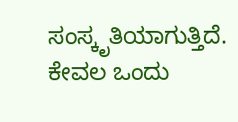ಸಂಸ್ಕೃತಿಯಾಗುತ್ತಿದೆ. ಕೇವಲ ಒಂದು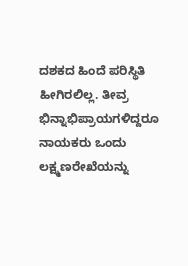ದಶಕದ ಹಿಂದೆ ಪರಿಸ್ಥಿತಿ ಹೀಗಿರಲಿಲ್ಲ. ತೀವ್ರ ಭಿನ್ನಾಭಿಪ್ರಾಯಗಳಿದ್ದರೂ ನಾಯಕರು ಒಂದು ಲಕ್ಷ್ಮಣರೇಖೆಯನ್ನು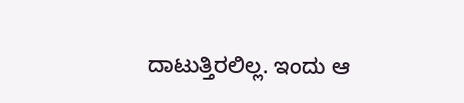ದಾಟುತ್ತಿರಲಿಲ್ಲ. ಇಂದು ಆ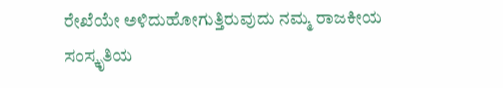ರೇಖೆಯೇ ಅಳಿದುಹೋಗುತ್ತಿರುವುದು ನಮ್ಮ ರಾಜಕೀಯ ಸಂಸ್ಕೃತಿಯ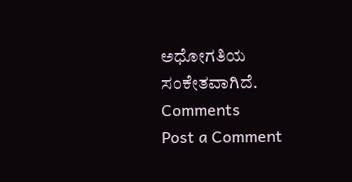ಅಧೋಗತಿಯ ಸಂಕೇತವಾಗಿದೆ.
Comments
Post a Comment